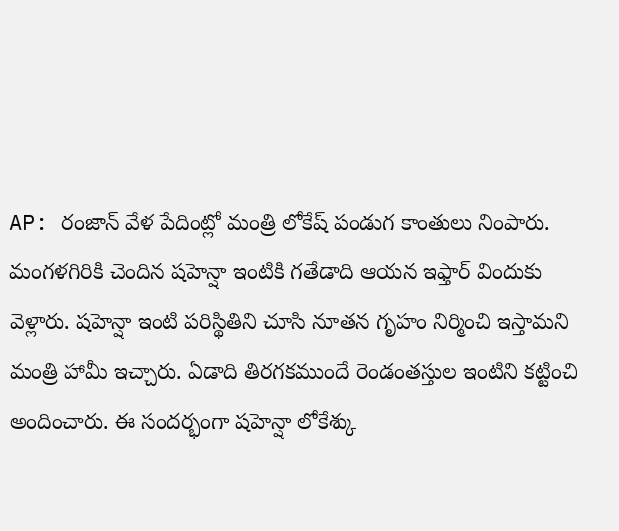AP: రంజాన్ వేళ పేదింట్లో మంత్రి లోకేష్ పండుగ కాంతులు నింపారు. మంగళగిరికి చెందిన షహెన్షా ఇంటికి గతేడాది ఆయన ఇఫ్తార్ విందుకు వెళ్లారు. షహెన్షా ఇంటి పరిస్థితిని చూసి నూతన గృహం నిర్మించి ఇస్తామని మంత్రి హామీ ఇచ్చారు. ఏడాది తిరగకముందే రెండంతస్తుల ఇంటిని కట్టించి అందించారు. ఈ సందర్భంగా షహెన్షా లోకేశ్కు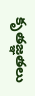కృతజ్ఞతలు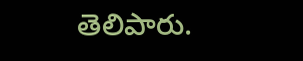తెలిపారు.